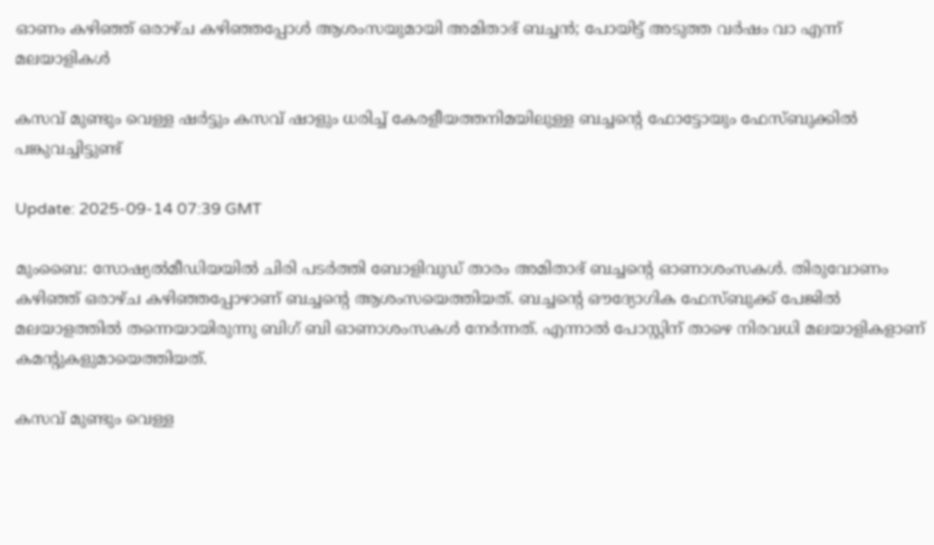ഓണം കഴിഞ്ഞ് ഒരാഴ്ച കഴിഞ്ഞപ്പോൾ ആശംസയുമായി അമിതാഭ് ബച്ചൻ; പോയിട്ട് അടുത്ത വര്‍ഷം വാ എന്ന് മലയാളികൾ

കസവ് മുണ്ടും വെള്ള ഷര്‍ട്ടും കസവ് ഷാളും ധരിച്ച് കേരളീയത്തനിമയിലുള്ള ബച്ചന്‍റെ ഫോട്ടോയും ഫേസ്ബുക്കിൽ പങ്കുവച്ചിട്ടുണ്ട്

Update: 2025-09-14 07:39 GMT

മുംബൈ: സോഷ്യൽമീഡിയയിൽ ചിരി പടര്‍ത്തി ബോളിവുഡ് താരം അമിതാഭ് ബച്ചന്‍റെ ഓണാശംസകൾ. തിരുവോണം കഴിഞ്ഞ് ഒരാഴ്ച കഴിഞ്ഞപ്പോഴാണ് ബച്ചന്‍റെ ആശംസയെത്തിയത്. ബച്ചന്‍റെ ഔദ്യോഗിക ഫേസ്ബുക്ക് പേജിൽ മലയാളത്തിൽ തന്നെയായിരുന്നു ബിഗ് ബി ഓണാശംസകൾ നേര്‍ന്നത്. എന്നാൽ പോസ്റ്റിന് താഴെ നിരവധി മലയാളികളാണ് കമന്‍റുകളുമായെത്തിയത്.

കസവ് മുണ്ടും വെള്ള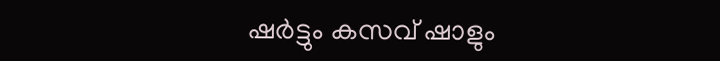ഷര്‍ട്ടും കസവ് ഷാളും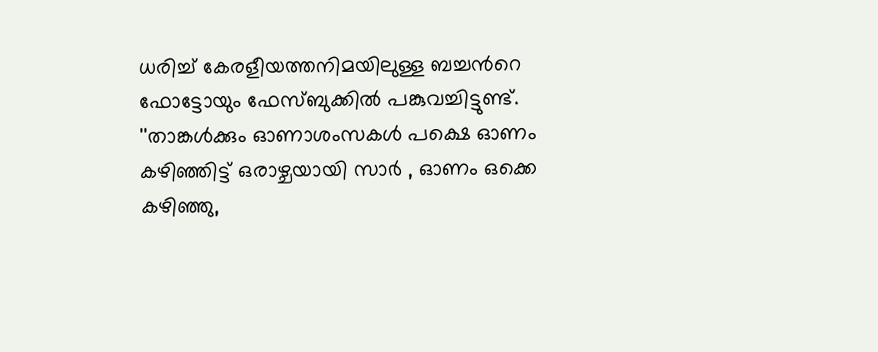ധരിച്ച് കേരളീയത്തനിമയിലുള്ള ബച്ചന്‍റെ ഫോട്ടോയും ഫേസ്ബുക്കിൽ പങ്കുവച്ചിട്ടുണ്ട്. ''താങ്കൾക്കും ഓണാശംസകൾ പക്ഷെ ഓണം കഴിഞ്ഞിട്ട് ഒരാഴ്ചയായി സാർ , ഓണം ഒക്കെ കഴിഞ്ഞു,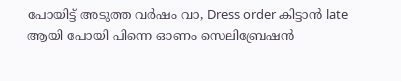പോയിട്ട് അടുത്ത വർഷം വാ, Dress order കിട്ടാൻ late ആയി പോയി പിന്നെ ഓണം സെലിബ്രേഷൻ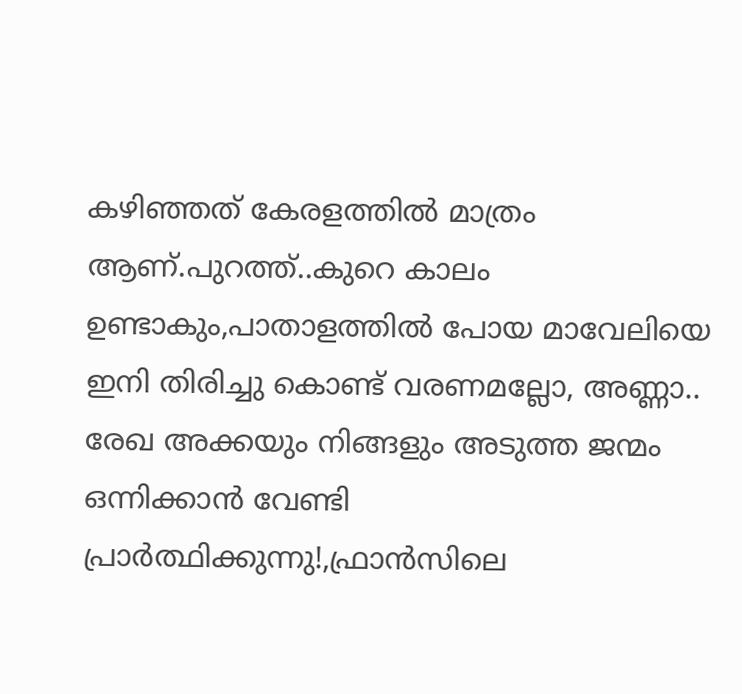കഴിഞ്ഞത് കേരളത്തിൽ മാത്രം ആണ്.പുറത്ത്..കുറെ കാലം ഉണ്ടാകും,പാതാളത്തിൽ പോയ മാവേലിയെ ഇനി തിരിച്ചു കൊണ്ട് വരണമല്ലോ, അണ്ണാ.. രേഖ അക്കയും നിങ്ങളും അടുത്ത ജന്മം ഒന്നിക്കാൻ വേണ്ടി പ്രാർത്ഥിക്കുന്നു!,ഫ്രാൻസിലെ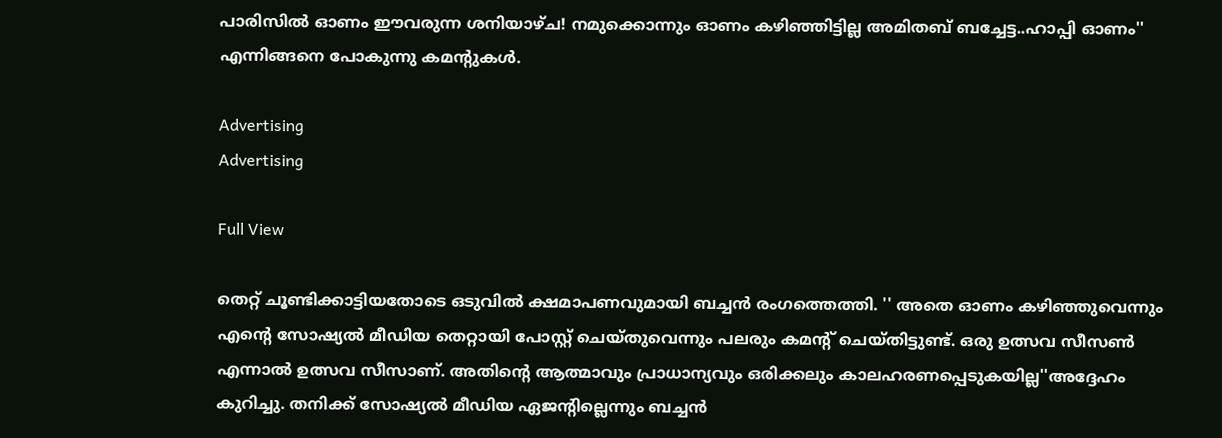പാരിസിൽ ഓണം ഈവരുന്ന ശനിയാഴ്ച! നമുക്കൊന്നും ഓണം കഴിഞ്ഞിട്ടില്ല അമിതബ് ബച്ചേട്ട..ഹാപ്പി ഓണം'' എന്നിങ്ങനെ പോകുന്നു കമന്‍റുകൾ.

Advertising
Advertising

Full View

തെറ്റ് ചൂണ്ടിക്കാട്ടിയതോടെ ഒടുവിൽ ക്ഷമാപണവുമായി ബച്ചൻ രംഗത്തെത്തി. '' അതെ ഓണം കഴിഞ്ഞുവെന്നും എന്‍റെ സോഷ്യൽ മീഡിയ തെറ്റായി പോസ്റ്റ് ചെയ്തുവെന്നും പലരും കമന്‍റ് ചെയ്തിട്ടുണ്ട്. ഒരു ഉത്സവ സീസൺ എന്നാൽ ഉത്സവ സീസാണ്. അതിന്‍റെ ആത്മാവും പ്രാധാന്യവും ഒരിക്കലും കാലഹരണപ്പെടുകയില്ല''അദ്ദേഹം കുറിച്ചു. തനിക്ക് സോഷ്യൽ മീഡിയ ഏജന്‍റില്ലെന്നും ബച്ചൻ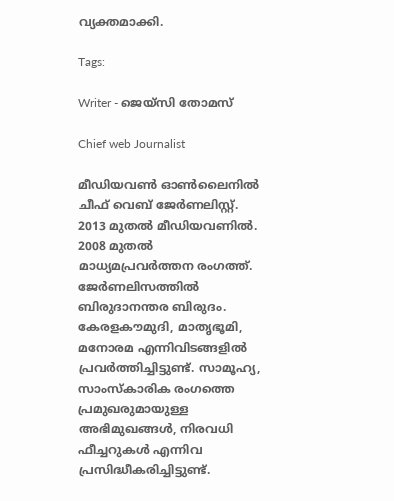വ്യക്തമാക്കി.

Tags:

Writer - ജെയ്സി തോമസ്

Chief web Journalist

മീഡിയവൺ ഓൺലൈനിൽ ചീഫ് വെബ് ജേർണലിസ്റ്റ്. 2013 മുതൽ മീഡിയവണിൽ. 2008 മുതൽ മാധ്യമപ്രവർത്തന രംഗത്ത്. ജേർണലിസത്തിൽ ബിരുദാനന്തര ബിരുദം. കേരളകൗമുദി, മാതൃഭൂമി, മനോരമ എന്നിവിടങ്ങളിൽ പ്രവർത്തിച്ചിട്ടുണ്ട്. സാമൂഹ്യ, സാംസ്‌കാരിക രംഗത്തെ പ്രമുഖരുമായുള്ള അഭിമുഖങ്ങൾ, നിരവധി ഫീച്ചറുകൾ എന്നിവ പ്രസിദ്ധീകരിച്ചിട്ടുണ്ട്.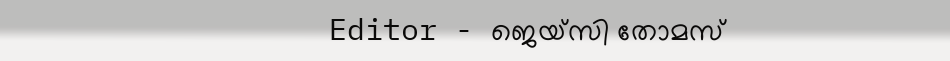Editor - ജെയ്സി തോമസ്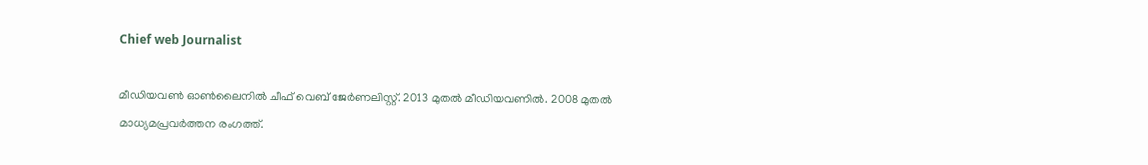Chief web Journalist

മീഡിയവൺ ഓൺലൈനിൽ ചീഫ് വെബ് ജേർണലിസ്റ്റ്. 2013 മുതൽ മീഡിയവണിൽ. 2008 മുതൽ മാധ്യമപ്രവർത്തന രംഗത്ത്.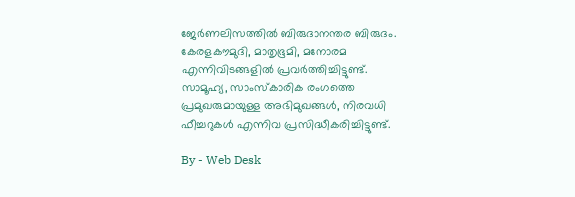ജേർണലിസത്തിൽ ബിരുദാനന്തര ബിരുദം. കേരളകൗമുദി, മാതൃഭൂമി, മനോരമ എന്നിവിടങ്ങളിൽ പ്രവർത്തിച്ചിട്ടുണ്ട്. സാമൂഹ്യ, സാംസ്‌കാരിക രംഗത്തെ പ്രമുഖരുമായുള്ള അഭിമുഖങ്ങൾ, നിരവധി ഫീച്ചറുകൾ എന്നിവ പ്രസിദ്ധീകരിച്ചിട്ടുണ്ട്.

By - Web Desk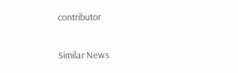contributor

Similar News